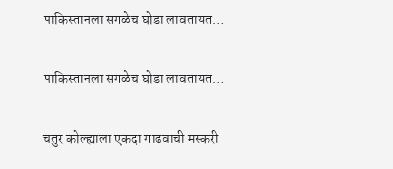पाकिस्तानला सगळेच घोडा लावतायत…

पाकिस्तानला सगळेच घोडा लावतायत…

चतुर कोल्ह्याला एकदा गाढवाची मस्करी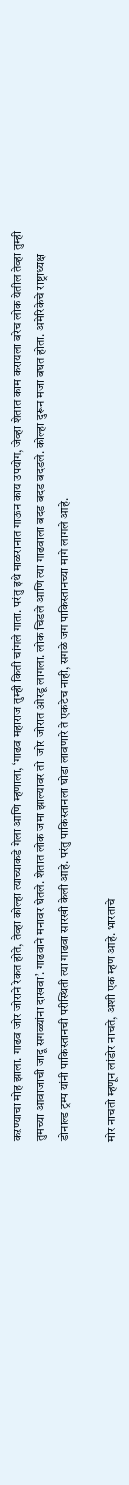कऱण्याचा मोह झाला. गाढव जोर जोराने रेकत होते, तेव्हा कोल्हा त्याच्याकडे गेला आणि म्हणाला, ‘गाढव महाराज तुम्ही किती चांगले गाता. परंतु इथे माळरानात गाऊन काय उपयोग, जेव्हा शेतात काम करायला बरेच लोक येतील तेव्हा तुम्ही तुमच्या आवाजाची जादू सगळ्यांना दाखवा’. गाढवाने मनावर घेतले. शेतात लोक जमा झाल्यावर तो  जोर जोरात ओरडू लागला. लोक चिडले आणि त्या गाढवाला बदड बदड बदडले. कोल्हा दुरून मजा बघत होता. अमेरिकेचे राष्ट्राध्यक्ष डोनाल्ड ट्रम्प यांनी पाकिस्तानची परीस्थिती त्या गाढवा सारखी केली आहे. परंतु पाकिस्तानला घोडा लावणारे ते एकटेच नाही, सगळे जग पाकिस्तानच्या मागे लागले आहे.

मोर नाचतो म्हणून लांडोर नाचते, अशी एक म्हण आहे. भारताचे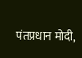पंतप्रधान मोदी,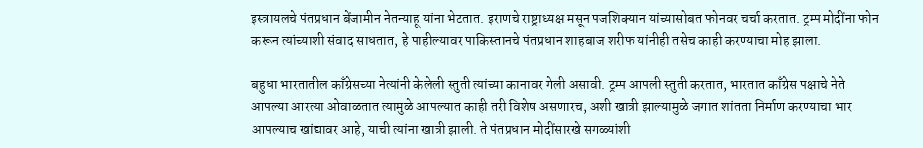इस्त्रायलचे पंतप्रधान बेंजामीन नेतन्याहू यांना भेटतात. इराणचे राष्ट्राध्यक्ष मसून पजशिक्यान यांच्यासोबत फोनवर चर्चा करतात. ट्रम्प मोदींना फोन करून त्यांच्याशी संवाद साधतात, हे पाहील्यावर पाकिस्तानचे पंतप्रधान शाहबाज शरीफ यांनीही तसेच काही करण्याचा मोह झाला.

बहुधा भारतातील काँग्रेसच्या नेत्यांनी केलेली स्तुती त्यांच्या कानावर गेली असावी. ट्रम्प आपली स्तुती करतात, भारतात काँग्रेस पक्षाचे नेते आपल्या आरत्या ओवाळतात त्यामुळे आपल्यात काही तरी विशेष असणारच, अशी खात्री झाल्यामुळे जगात शांतता निर्माण करण्याचा भार आपल्याच खांद्यावर आहे, याची त्यांना खात्री झाली. ते पंतप्रधान मोदींसारखे सगळ्यांशी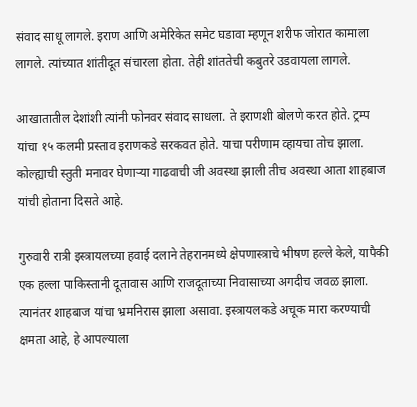संवाद साधू लागले. इराण आणि अमेरिकेत समेट घडावा म्हणून शरीफ जोरात कामाला लागले. त्यांच्यात शांतीदूत संचारला होता. तेही शांततेची कबुतरे उडवायला लागले.

आखातातील देशांशी त्यांनी फोनवर संवाद साधला. ते इराणशी बोलणे करत होते. ट्रम्प यांचा १५ कलमी प्रस्ताव इराणकडे सरकवत होते. याचा परीणाम व्हायचा तोच झाला. कोल्ह्याची स्तुती मनावर घेणाऱ्या गाढवाची जी अवस्था झाली तीच अवस्था आता शाहबाज यांची होताना दिसते आहे.

गुरुवारी रात्री इस्त्रायलच्या हवाई दलाने तेहरानमध्ये क्षेपणास्त्राचे भीषण हल्ले केले, यापैकी एक हल्ला पाकिस्तानी दूतावास आणि राजदूताच्या निवासाच्या अगदीच जवळ झाला. त्यानंतर शाहबाज यांचा भ्रमनिरास झाला असावा. इस्त्रायलकडे अचूक मारा करण्याची क्षमता आहे, हे आपल्याला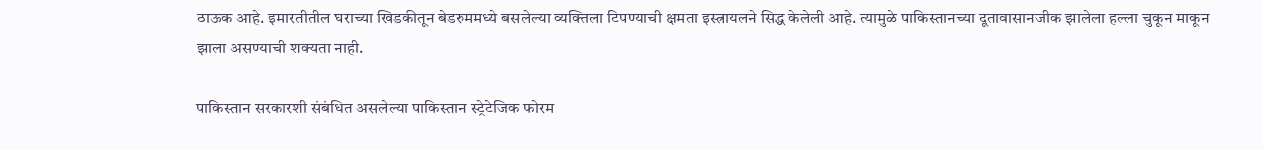ठाऊक आहे. इमारतीतील घराच्या खिडकीतून बेडरुममध्ये बसलेल्या व्यक्तिला टिपण्याची क्षमता इस्त्रायलने सिद्ध केलेली आहे. त्यामुळे पाकिस्तानच्या दूतावासानजीक झालेला हल्ला चुकून माकून झाला असण्याची शक्यता नाही.

पाकिस्तान सरकारशी संबंधित असलेल्या पाकिस्तान स्ट्रेटेजिक फोरम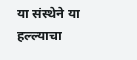या संस्थेने या हल्ल्याचा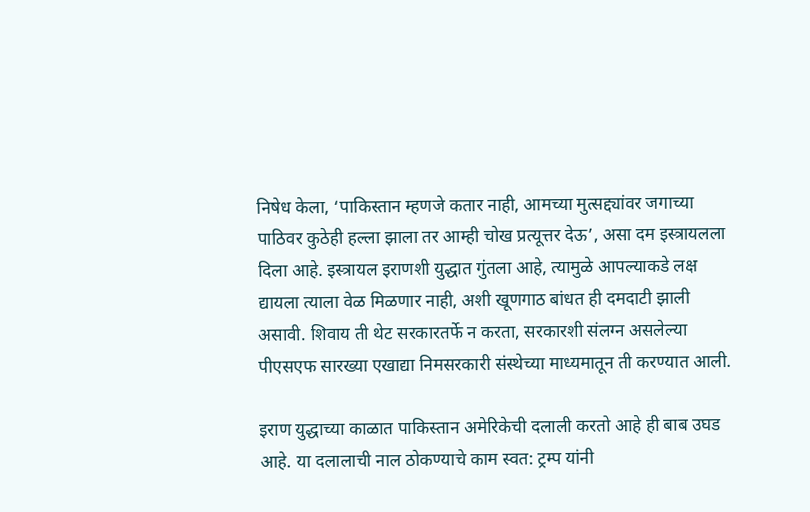निषेध केला, ‘पाकिस्तान म्हणजे कतार नाही, आमच्या मुत्सद्द्यांवर जगाच्या पाठिवर कुठेही हल्ला झाला तर आम्ही चोख प्रत्यूत्तर देऊ’, असा दम इस्त्रायलला दिला आहे. इस्त्रायल इराणशी युद्धात गुंतला आहे, त्यामुळे आपल्याकडे लक्ष द्यायला त्याला वेळ मिळणार नाही, अशी खूणगाठ बांधत ही दमदाटी झाली असावी. शिवाय ती थेट सरकारतर्फे न करता, सरकारशी संलग्न असलेल्या पीएसएफ सारख्या एखाद्या निमसरकारी संस्थेच्या माध्यमातून ती करण्यात आली.

इराण युद्धाच्या काळात पाकिस्तान अमेरिकेची दलाली करतो आहे ही बाब उघड आहे. या दलालाची नाल ठोकण्याचे काम स्वत: ट्रम्प यांनी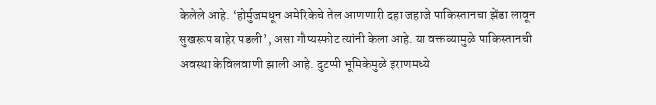केलेले आहे. ‘होर्मुजमधून अमेरिकेचे तेल आणणारी दहा जहाजे पाकिस्तानचा झेंडा लावून सुखरूप बाहेर पडली’, असा गौप्यस्फोट त्यांनी केला आहे. या वक्तव्यामुळे पाकिस्तानची अवस्था केविलवाणी झाली आहे. दुटप्पी भूमिकेमुळे इराणमध्ये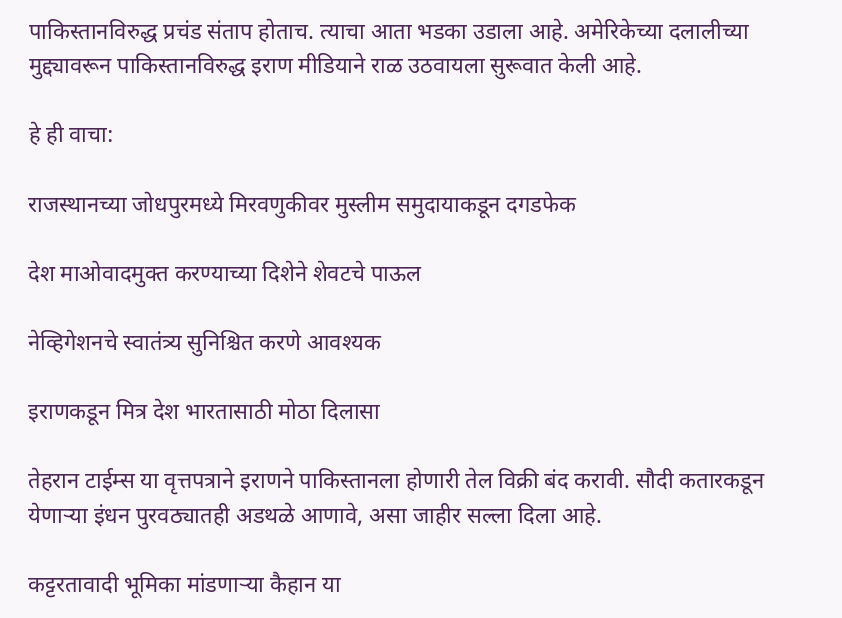पाकिस्तानविरुद्ध प्रचंड संताप होताच. त्याचा आता भडका उडाला आहे. अमेरिकेच्या दलालीच्या मुद्द्यावरून पाकिस्तानविरुद्ध इराण मीडियाने राळ उठवायला सुरूवात केली आहे.

हे ही वाचा:

राजस्थानच्या जोधपुरमध्ये मिरवणुकीवर मुस्लीम समुदायाकडून दगडफेक

देश माओवादमुक्त करण्याच्या दिशेने शेवटचे पाऊल

नेव्हिगेशनचे स्वातंत्र्य सुनिश्चित करणे आवश्यक

इराणकडून मित्र देश भारतासाठी मोठा दिलासा

तेहरान टाईम्स या वृत्तपत्राने इराणने पाकिस्तानला होणारी तेल विक्री बंद करावी. सौदी कतारकडून येणाऱ्या इंधन पुरवठ्यातही अडथळे आणावे, असा जाहीर सल्ला दिला आहे.

कट्टरतावादी भूमिका मांडणाऱ्या कैहान या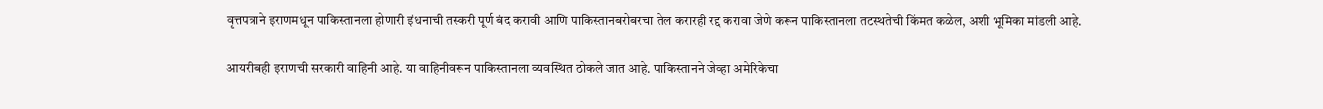वृत्तपत्राने इराणमधून पाकिस्तानला होणारी इंधनाची तस्करी पूर्ण बंद करावी आणि पाकिस्तानबरोबरचा तेल करारही रद्द करावा जेणे करून पाकिस्तानला तटस्थतेची किंमत कळेल, अशी भूमिका मांडली आहे.

आयरीबही इराणची सरकारी वाहिनी आहे. या वाहिनीवरून पाकिस्तानला व्यवस्थित ठोकले जात आहे. पाकिस्तानने जेव्हा अमेरिकेचा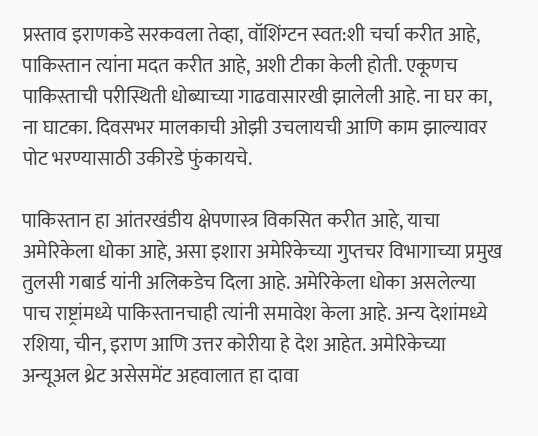प्रस्ताव इराणकडे सरकवला तेव्हा, वॉशिंग्टन स्वत:शी चर्चा करीत आहे, पाकिस्तान त्यांना मदत करीत आहे, अशी टीका केली होती. एकूणच पाकिस्ताची परीस्थिती धोब्याच्या गाढवासारखी झालेली आहे. ना घर का, ना घाटका. दिवसभर मालकाची ओझी उचलायची आणि काम झाल्यावर पोट भरण्यासाठी उकीरडे फुंकायचे.

पाकिस्तान हा आंतरखंडीय क्षेपणास्त्र विकसित करीत आहे, याचा अमेरिकेला धोका आहे, असा इशारा अमेरिकेच्या गुप्तचर विभागाच्या प्रमुख तुलसी गबार्ड यांनी अलिकडेच दिला आहे. अमेरिकेला धोका असलेल्या पाच राष्ट्रांमध्ये पाकिस्तानचाही त्यांनी समावेश केला आहे. अन्य देशांमध्ये रशिया, चीन, इराण आणि उत्तर कोरीया हे देश आहेत. अमेरिकेच्या अन्यूअल थ्रेट असेसमेंट अहवालात हा दावा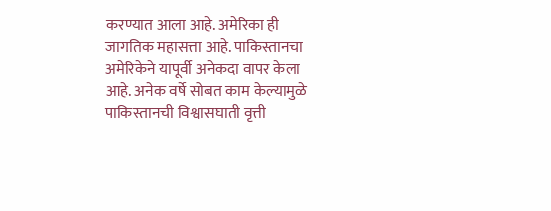करण्यात आला आहे. अमेरिका ही जागतिक महासत्ता आहे. पाकिस्तानचा अमेरिकेने यापूर्वी अनेकदा वापर केला आहे. अनेक वर्षे सोबत काम केल्यामुळे पाकिस्तानची विश्वासघाती वृत्ती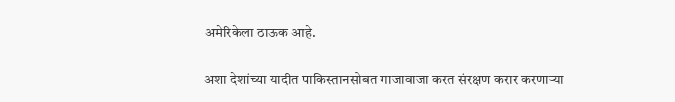अमेरिकेला ठाऊक आहे.

अशा देशांच्या यादीत पाकिस्तानसोबत गाजावाजा करत संरक्षण करार करणाऱ्या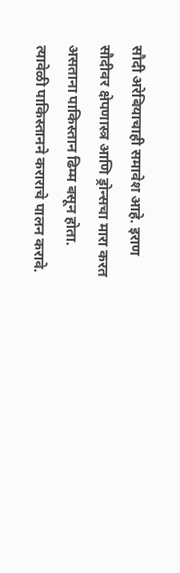सौदी अरेबियाचाही समावेश आहे. इराण सौदीवर क्षेपणास्त्र आणि ड्रोन्सचा मारा करत असताना पाकिस्तान ढिम्म बसून होता. त्यावेळी पाकिस्तानने कराराचे पालन करावे.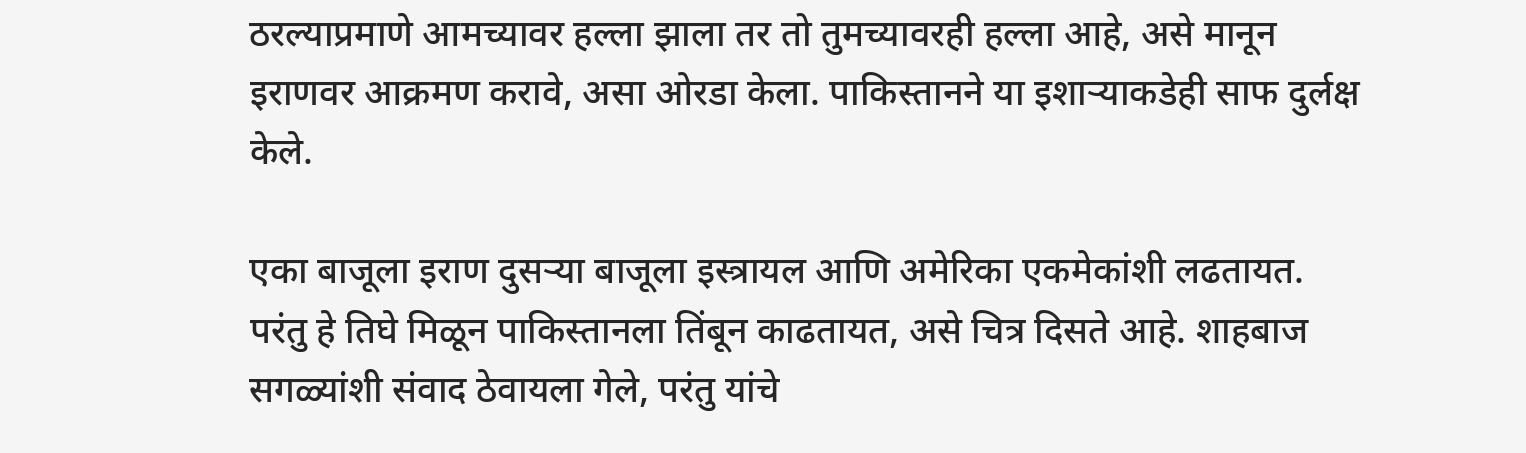ठरल्याप्रमाणे आमच्यावर हल्ला झाला तर तो तुमच्यावरही हल्ला आहे, असे मानून इराणवर आक्रमण करावे, असा ओरडा केला. पाकिस्तानने या इशाऱ्याकडेही साफ दुर्लक्ष केले.

एका बाजूला इराण दुसऱ्या बाजूला इस्त्रायल आणि अमेरिका एकमेकांशी लढतायत. परंतु हे तिघे मिळून पाकिस्तानला तिंबून काढतायत, असे चित्र दिसते आहे. शाहबाज सगळ्यांशी संवाद ठेवायला गेले, परंतु यांचे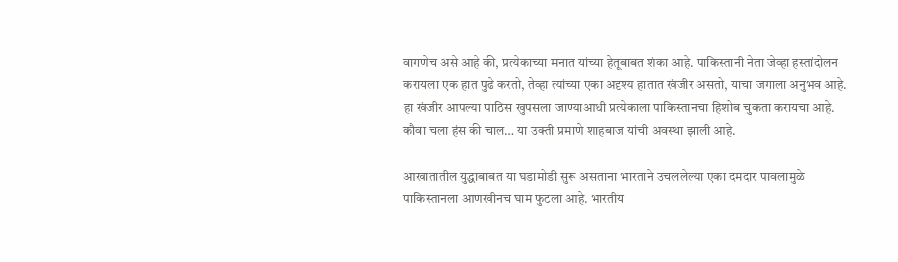वागणेच असे आहे की, प्रत्येकाच्या मनात यांच्या हेतूबाबत शंका आहे. पाकिस्तानी नेता जेव्हा हस्तांदोलन करायला एक हात पुढे करतो, तेव्हा त्यांच्या एका अदृश्य हातात खंजीर असतो, याचा जगाला अनुभव आहे. हा खंजीर आपल्या पाठिस खुपसला जाण्याआधी प्रत्येकाला पाकिस्तानचा हिशोब चुकता करायचा आहे. कौवा चला हंस की चाल… या उक्ती प्रमाणे शाहबाज यांची अवस्था झाली आहे.

आखातातील युद्धाबाबत या घडामोडी सुरू असताना भारताने उचललेल्या एका दमदार पावलामुळे पाकिस्तानला आणखीनच घाम फुटला आहे. भारतीय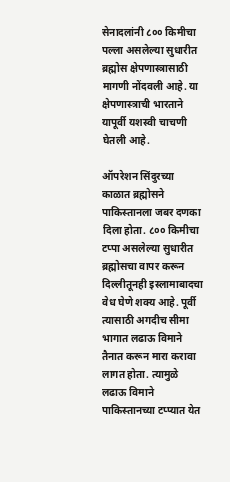सेनादलांनी ८०० किमीचा पल्ला असलेल्या सुधारीत ब्रह्मोस क्षेपणास्त्रासाठी मागणी नोंदवली आहे. या क्षेपणास्त्राची भारताने यापूर्वी यशस्वी चाचणी घेतली आहे.

ऑपरेशन सिंदुरच्या काळात ब्रह्मोसने पाकिस्तानला जबर दणका दिला होता. ८०० किमीचा टप्पा असलेल्या सुधारीत ब्रह्मोसचा वापर करून दिल्लीतूनही इस्लामाबादचा वेध घेणे शक्य आहे. पूर्वी त्यासाठी अगदीच सीमा भागात लढाऊ विमाने तैनात करून मारा करावा लागत होता. त्यामुळे लढाऊ विमाने पाकिस्तानच्या टप्प्यात येत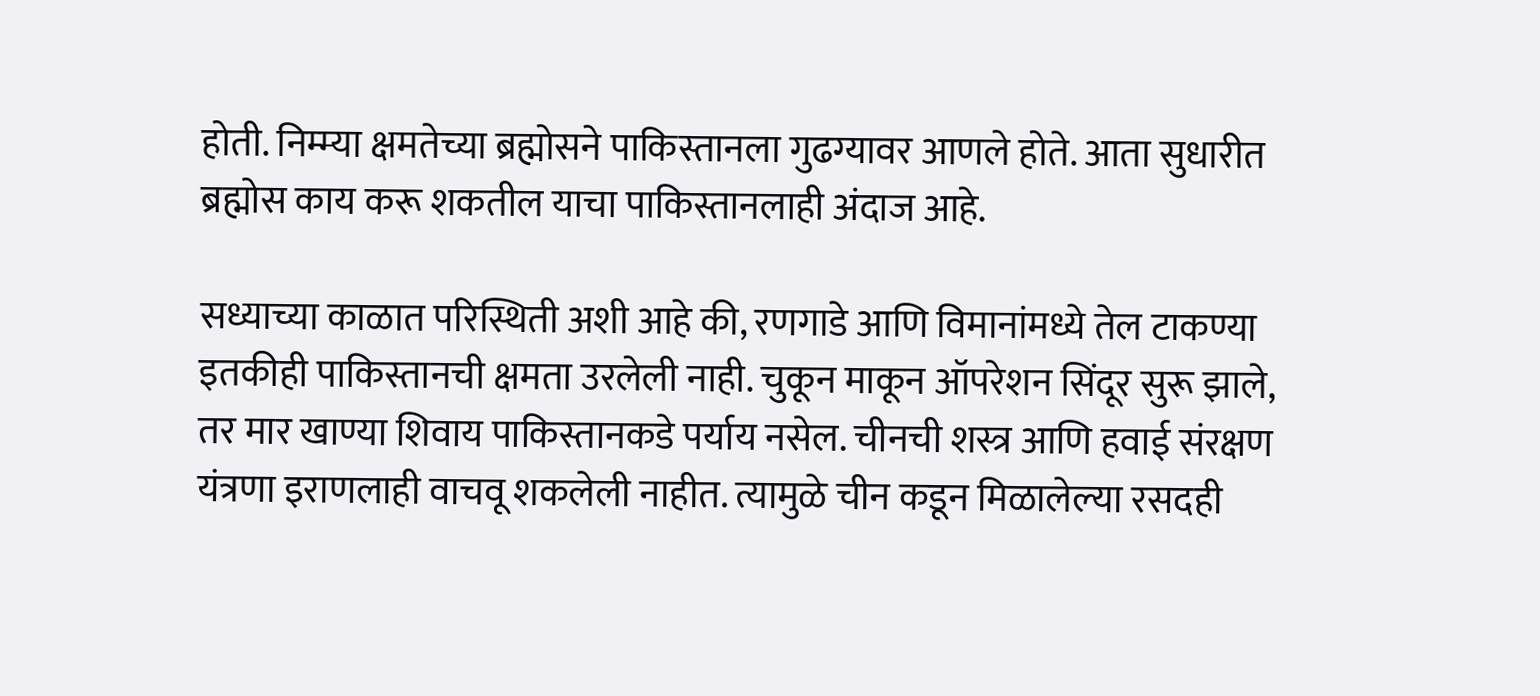होती. निम्म्या क्षमतेच्या ब्रह्मोसने पाकिस्तानला गुढग्यावर आणले होते. आता सुधारीत ब्रह्मोस काय करू शकतील याचा पाकिस्तानलाही अंदाज आहे.

सध्याच्या काळात परिस्थिती अशी आहे की, रणगाडे आणि विमानांमध्ये तेल टाकण्या इतकीही पाकिस्तानची क्षमता उरलेली नाही. चुकून माकून ऑपरेशन सिंदूर सुरू झाले, तर मार खाण्या शिवाय पाकिस्तानकडे पर्याय नसेल. चीनची शस्त्र आणि हवाई संरक्षण यंत्रणा इराणलाही वाचवू शकलेली नाहीत. त्यामुळे चीन कडून मिळालेल्या रसदही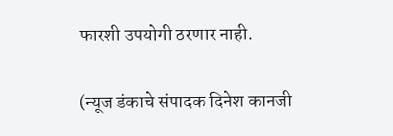फारशी उपयोगी ठरणार नाही.

(न्यूज डंकाचे संपादक दिनेश कानजी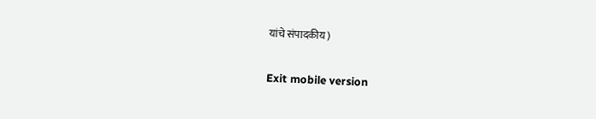यांचे संपादकीय)

Exit mobile version